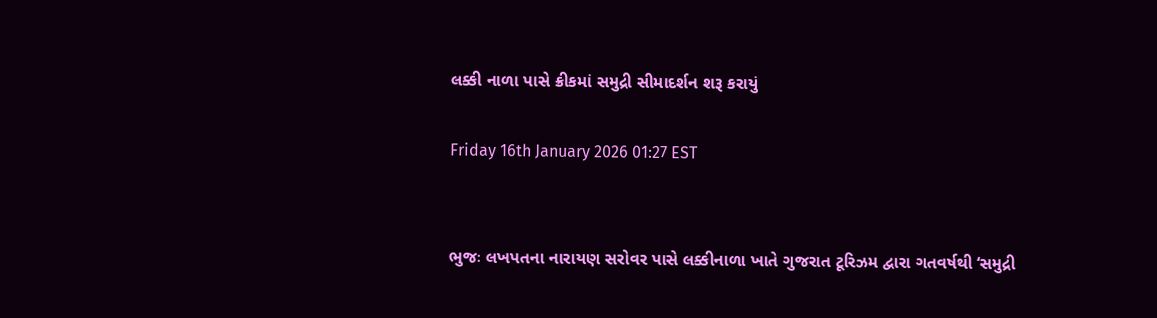લક્કી નાળા પાસે ક્રીકમાં સમુદ્રી સીમાદર્શન શરૂ કરાયું

Friday 16th January 2026 01:27 EST


ભુજઃ લખપતના નારાયણ સરોવર પાસે લક્કીનાળા ખાતે ગુજરાત ટૂરિઝમ દ્વારા ગતવર્ષથી ‘સમુદ્રી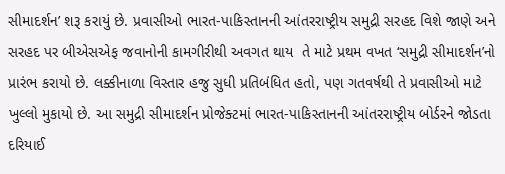સીમાદર્શન’ શરૂ કરાયું છે. પ્રવાસીઓ ભારત-પાકિસ્તાનની આંતરરાષ્ટ્રીય સમુદ્રી સરહદ વિશે જાણે અને સરહદ પર બીએસએફ જવાનોની કામગીરીથી અવગત થાય  તે માટે પ્રથમ વખત ‘સમુદ્રી સીમાદર્શન’નો પ્રારંભ કરાયો છે. લક્કીનાળા વિસ્તાર હજુ સુધી પ્રતિબંધિત હતો, પણ ગતવર્ષથી તે પ્રવાસીઓ માટે ખુલ્લો મુકાયો છે. આ સમુદ્રી સીમાદર્શન પ્રોજેક્ટમાં ભારત-પાકિસ્તાનની આંતરરાષ્ટ્રીય બોર્ડરને જોડતા દરિયાઈ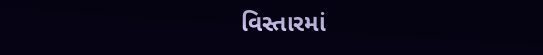વિસ્તારમાં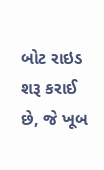બોટ રાઇડ શરૂ કરાઈ છે, જે ખૂબ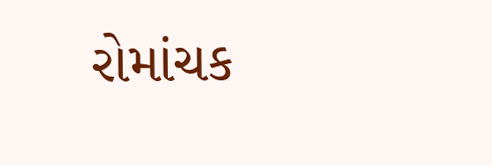રોમાંચક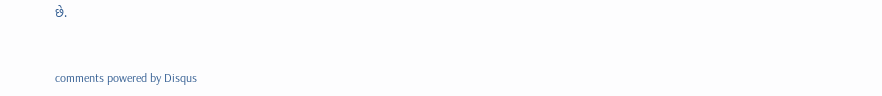છે.


comments powered by Disqus